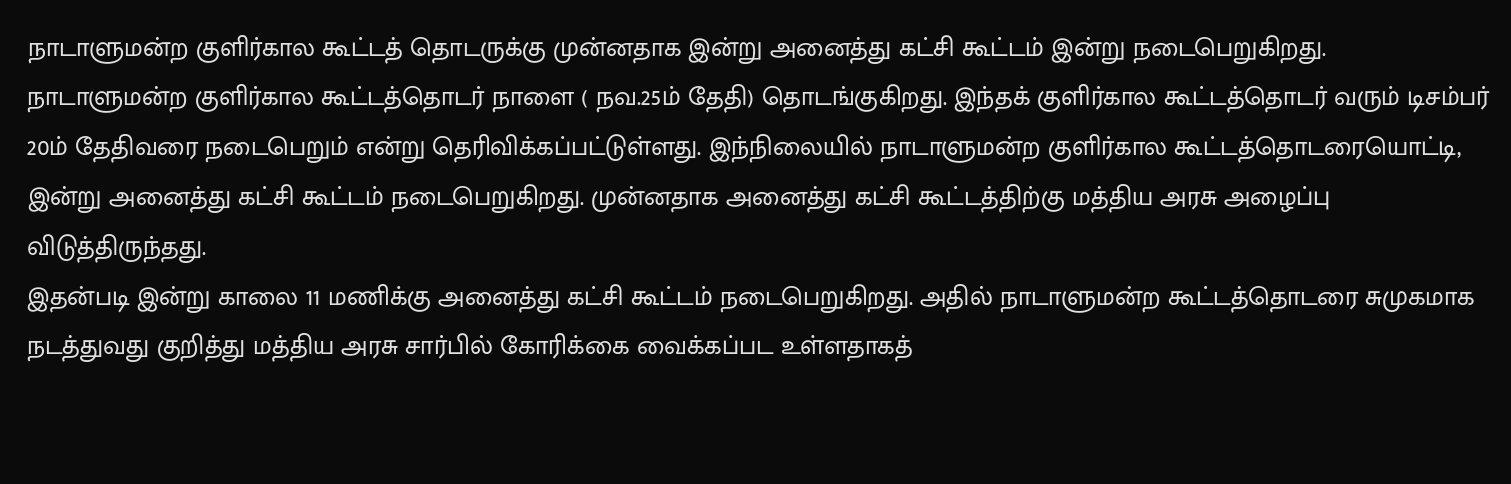நாடாளுமன்ற குளிர்கால கூட்டத் தொடருக்கு முன்னதாக இன்று அனைத்து கட்சி கூட்டம் இன்று நடைபெறுகிறது.
நாடாளுமன்ற குளிர்கால கூட்டத்தொடர் நாளை ( நவ.25ம் தேதி) தொடங்குகிறது. இந்தக் குளிர்கால கூட்டத்தொடர் வரும் டிசம்பர் 20ம் தேதிவரை நடைபெறும் என்று தெரிவிக்கப்பட்டுள்ளது. இந்நிலையில் நாடாளுமன்ற குளிர்கால கூட்டத்தொடரையொட்டி, இன்று அனைத்து கட்சி கூட்டம் நடைபெறுகிறது. முன்னதாக அனைத்து கட்சி கூட்டத்திற்கு மத்திய அரசு அழைப்பு விடுத்திருந்தது.
இதன்படி இன்று காலை 11 மணிக்கு அனைத்து கட்சி கூட்டம் நடைபெறுகிறது. அதில் நாடாளுமன்ற கூட்டத்தொடரை சுமுகமாக நடத்துவது குறித்து மத்திய அரசு சார்பில் கோரிக்கை வைக்கப்பட உள்ளதாகத்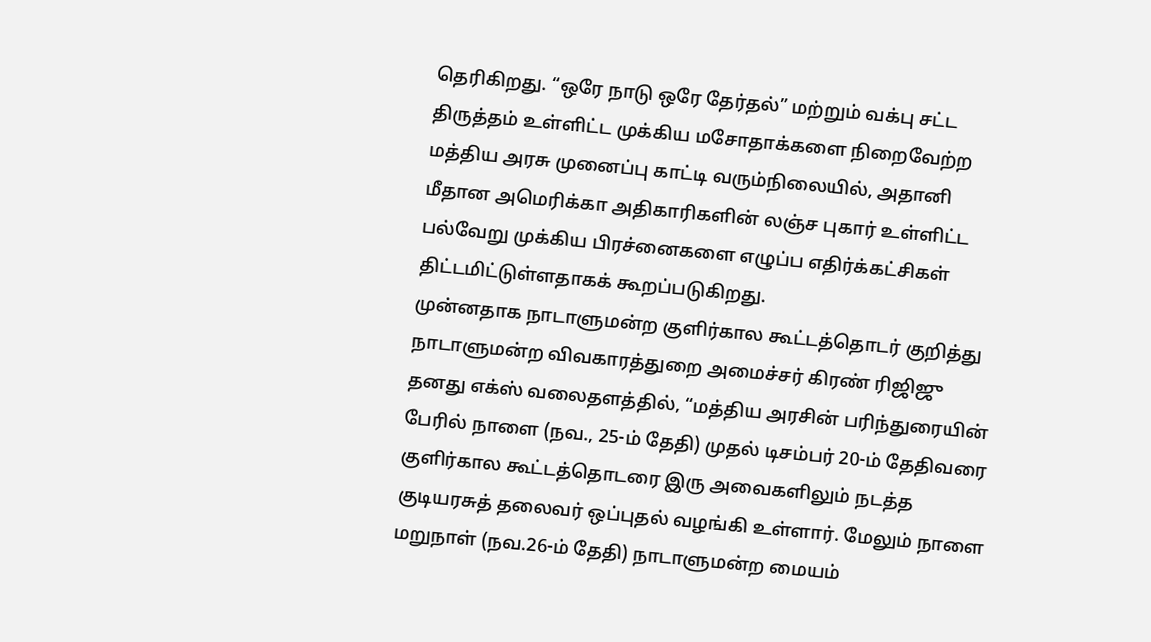தெரிகிறது. “ஒரே நாடு ஒரே தேர்தல்” மற்றும் வக்பு சட்ட திருத்தம் உள்ளிட்ட முக்கிய மசோதாக்களை நிறைவேற்ற மத்திய அரசு முனைப்பு காட்டி வரும்நிலையில், அதானி மீதான அமெரிக்கா அதிகாரிகளின் லஞ்ச புகார் உள்ளிட்ட பல்வேறு முக்கிய பிரச்னைகளை எழுப்ப எதிர்க்கட்சிகள் திட்டமிட்டுள்ளதாகக் கூறப்படுகிறது.
முன்னதாக நாடாளுமன்ற குளிர்கால கூட்டத்தொடர் குறித்து நாடாளுமன்ற விவகாரத்துறை அமைச்சர் கிரண் ரிஜிஜு தனது எக்ஸ் வலைதளத்தில், “மத்திய அரசின் பரிந்துரையின் பேரில் நாளை (நவ., 25-ம் தேதி) முதல் டிசம்பர் 20-ம் தேதிவரை குளிர்கால கூட்டத்தொடரை இரு அவைகளிலும் நடத்த குடியரசுத் தலைவர் ஒப்புதல் வழங்கி உள்ளார். மேலும் நாளை மறுநாள் (நவ.26-ம் தேதி) நாடாளுமன்ற மையம்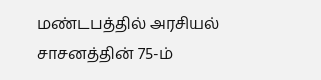மண்டபத்தில் அரசியல் சாசனத்தின் 75-ம்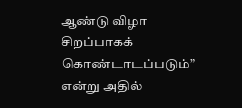ஆண்டு விழா சிறப்பாகக் கொண்டாடப்படும்” என்று அதில்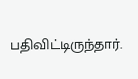பதிவிட்டிருந்தார்.